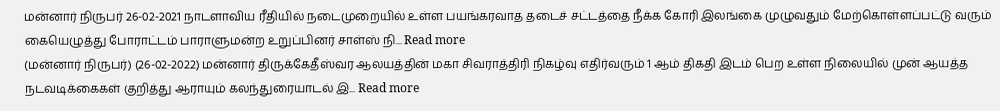மன்னார் நிருபர் 26-02-2021 நாடளாவிய ரீதியில் நடைமுறையில் உள்ள பயங்கரவாத தடைச் சட்டத்தை நீக்க கோரி இலங்கை முழுவதும் மேற்கொள்ளப்பட்டு வரும் கையெழுத்து போராட்டம் பாராளுமன்ற உறுப்பினர் சாள்ஸ் நி... Read more
(மன்னார் நிருபர்) (26-02-2022) மன்னார் திருக்கேதீஸ்வர ஆலயத்தின் மகா சிவராத்திரி நிகழ்வு எதிர்வரும் 1 ஆம் திகதி இடம் பெற உள்ள நிலையில் முன் ஆயத்த நடவடிக்கைகள் குறித்து ஆராயும் கலந்துரையாடல் இ... Read more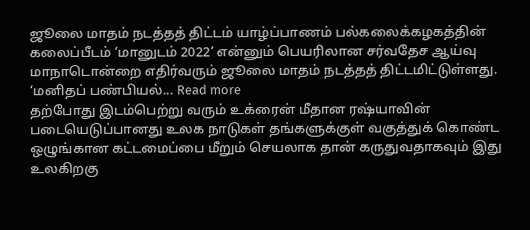ஜூலை மாதம் நடத்தத் திட்டம் யாழ்ப்பாணம் பல்கலைக்கழகத்தின் கலைப்பீடம் ‘மானுடம் 2022’ என்னும் பெயரிலான சர்வதேச ஆய்வு மாநாடொன்றை எதிர்வரும் ஜூலை மாதம் நடத்தத் திட்டமிட்டுள்ளது. ‘மனிதப் பண்பியல்... Read more
தற்போது இடம்பெற்று வரும் உக்ரைன் மீதான ரஷ்யாவின் படையெடுப்பானது உலக நாடுகள் தங்களுக்குள் வகுத்துக் கொண்ட ஒழுங்கான கட்டமைப்பை மீறும் செயலாக தான் கருதுவதாகவும் இது உலகிறகு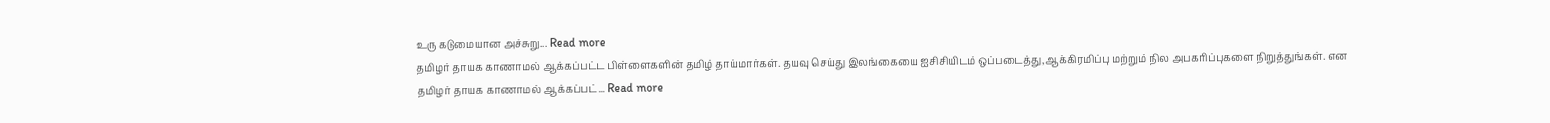உரு கடுமையான அச்சுறு... Read more
தமிழர் தாயக காணாமல் ஆக்கப்பட்ட பிள்ளைகளின் தமிழ் தாய்மார்கள். தயவு செய்து இலங்கையை ஐசிசியிடம் ஒப்படைத்து,ஆக்கிரமிப்பு மற்றும் நில அபகரிப்புகளை நிறுத்துங்கள். என தமிழர் தாயக காணாமல் ஆக்கப்பட்... Read more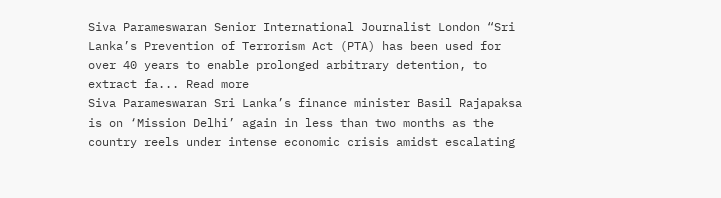Siva Parameswaran Senior International Journalist London “Sri Lanka’s Prevention of Terrorism Act (PTA) has been used for over 40 years to enable prolonged arbitrary detention, to extract fa... Read more
Siva Parameswaran Sri Lanka’s finance minister Basil Rajapaksa is on ‘Mission Delhi’ again in less than two months as the country reels under intense economic crisis amidst escalating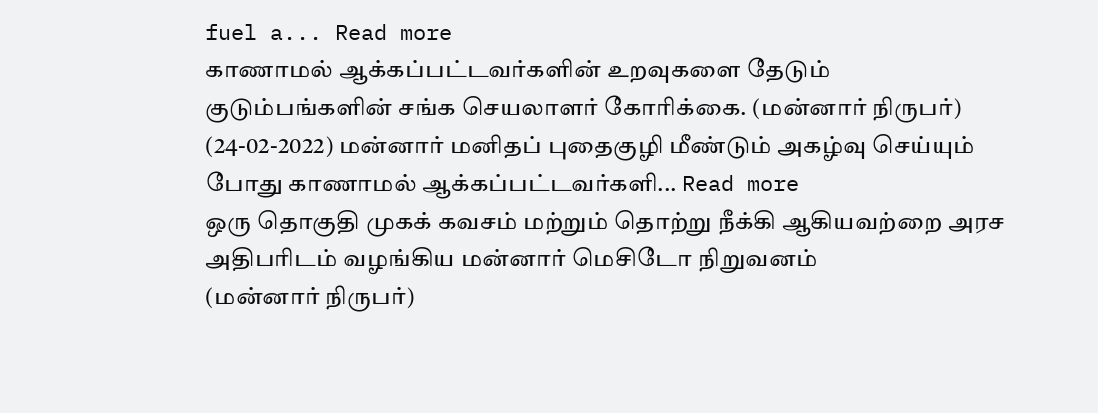fuel a... Read more
காணாமல் ஆக்கப்பட்டவர்களின் உறவுகளை தேடும் குடும்பங்களின் சங்க செயலாளர் கோரிக்கை. (மன்னார் நிருபர்) (24-02-2022) மன்னார் மனிதப் புதைகுழி மீண்டும் அகழ்வு செய்யும் போது காணாமல் ஆக்கப்பட்டவர்களி... Read more
ஒரு தொகுதி முகக் கவசம் மற்றும் தொற்று நீக்கி ஆகியவற்றை அரச அதிபரிடம் வழங்கிய மன்னார் மெசிடோ நிறுவனம்
(மன்னார் நிருபர்)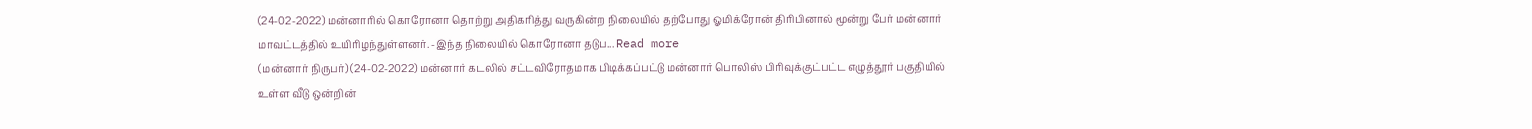(24-02-2022) மன்னாரில் கொரோனா தொற்று அதிகரித்து வருகின்ற நிலையில் தற்போது ஓமிக்ரோன் திரிபினால் மூன்று பேர் மன்னார் மாவட்டத்தில் உயிரிழந்துள்ளனர். -இந்த நிலையில் கொரோனா தடுப... Read more
(மன்னார் நிருபர்) (24-02-2022) மன்னார் கடலில் சட்டவிரோதமாக பிடிக்கப்பட்டு மன்னார் பொலிஸ் பிரிவுக்குட்பட்ட எழுத்தூர் பகுதியில் உள்ள வீடு ஒன்றின்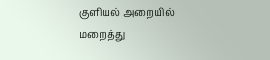குளியல் அறையில் மறைத்து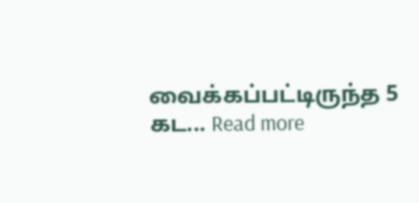வைக்கப்பட்டிருந்த 5 கட... Read more